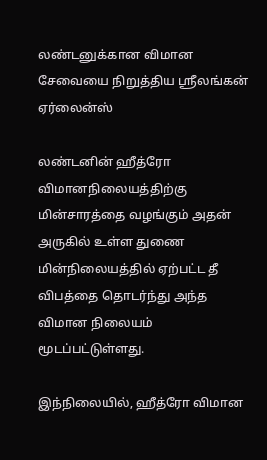லண்டனுக்கான விமான சேவையை நிறுத்திய ஸ்ரீலங்கன் ஏர்லைன்ஸ்

லண்டனின் ஹீத்ரோ விமானநிலையத்திற்கு மின்சாரத்தை வழங்கும் அதன் அருகில் உள்ள துணை மின்நிலையத்தில் ஏற்பட்ட தீ விபத்தை தொடர்ந்து அந்த விமான நிலையம் மூடப்பட்டுள்ளது.

இந்நிலையில், ஹீத்ரோ விமான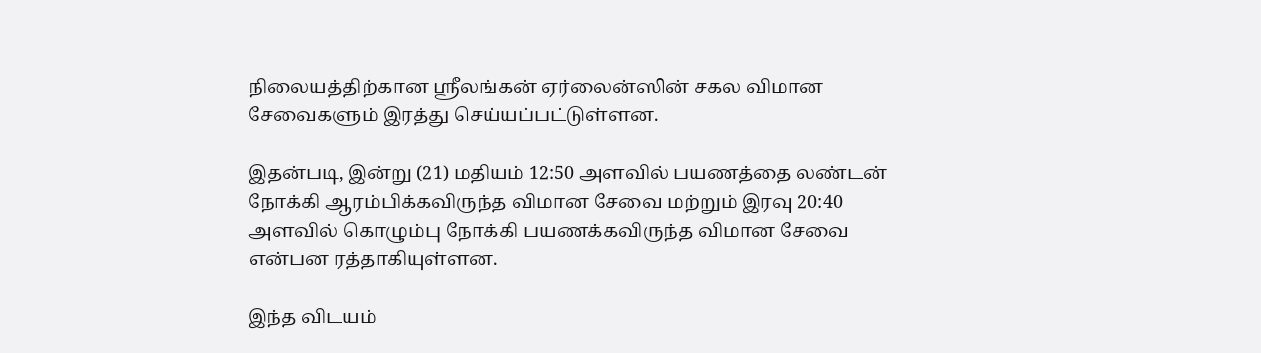நிலையத்திற்கான ஸ்ரீலங்கன் ஏர்லைன்ஸின் சகல விமான சேவைகளும் இரத்து செய்யப்பட்டுள்ளன.

இதன்படி, இன்று (21) மதியம் 12:50 அளவில் பயணத்தை லண்டன் நோக்கி ஆரம்பிக்கவிருந்த விமான சேவை மற்றும் இரவு 20:40 அளவில் கொழும்பு நோக்கி பயணக்கவிருந்த விமான சேவை என்பன ரத்தாகியுள்ளன.

இந்த விடயம்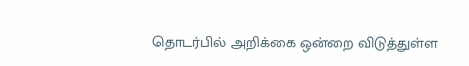தொடர்பில் அறிக்கை ஒன்றை விடுத்துள்ள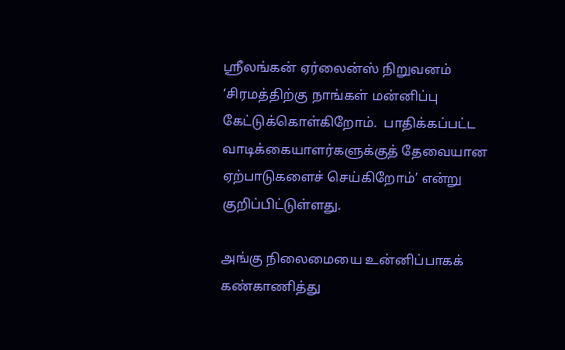ஸ்ரீலங்கன் ஏர்லைன்ஸ் நிறுவனம் ‘சிரமத்திற்கு நாங்கள் மன்னிப்பு கேட்டுக்கொள்கிறோம்.  பாதிக்கப்பட்ட வாடிக்கையாளர்களுக்குத் தேவையான ஏற்பாடுகளைச் செய்கிறோம்’ என்று குறிப்பிட்டுள்ளது.

அங்கு நிலைமையை உன்னிப்பாகக் கண்காணித்து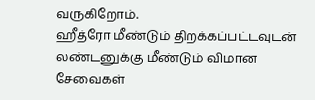வருகிறோம்.
ஹீத்ரோ மீண்டும் திறக்கப்பட்டவுடன் லண்டனுக்கு மீண்டும் விமான சேவைகள்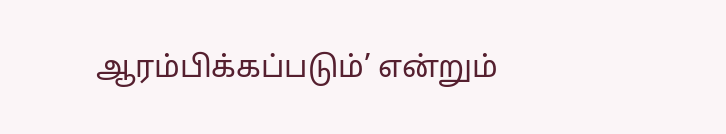ஆரம்பிக்கப்படும்’ என்றும்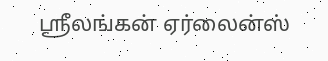ஸ்ரீலங்கன் ஏர்லைன்ஸ்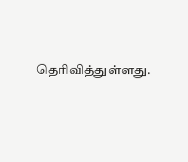தெரிவித்துள்ளது.